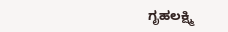ಗೃಹಲಕ್ಷ್ಮಿ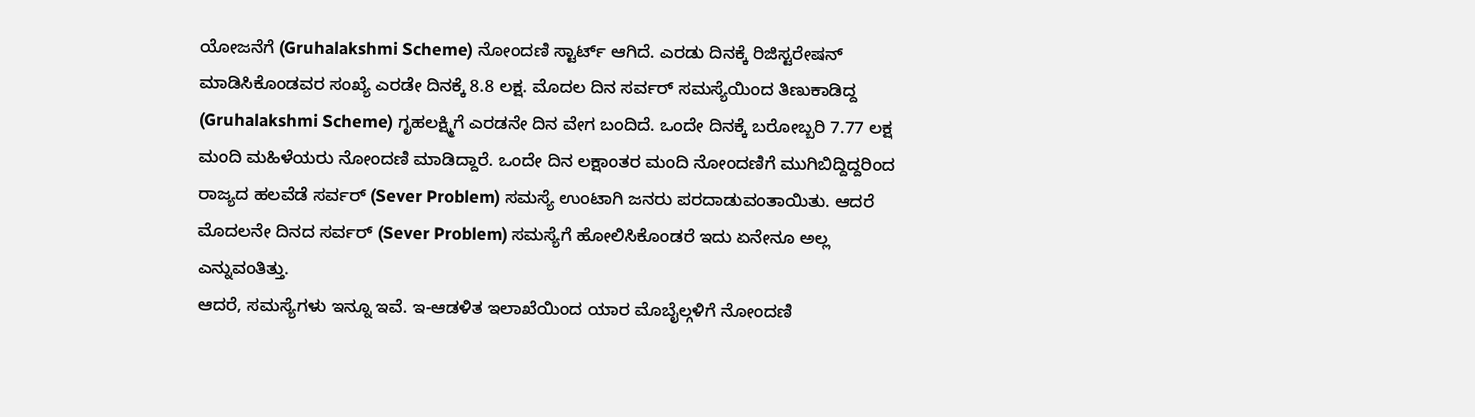ಯೋಜನೆಗೆ (Gruhalakshmi Scheme) ನೋಂದಣಿ ಸ್ಟಾರ್ಟ್ ಆಗಿದೆ. ಎರಡು ದಿನಕ್ಕೆ ರಿಜಿಸ್ಟರೇಷನ್ ಮಾಡಿಸಿಕೊಂಡವರ ಸಂಖ್ಯೆ ಎರಡೇ ದಿನಕ್ಕೆ 8.8 ಲಕ್ಷ. ಮೊದಲ ದಿನ ಸರ್ವರ್ ಸಮಸ್ಯೆಯಿಂದ ತಿಣುಕಾಡಿದ್ದ (Gruhalakshmi Scheme) ಗೃಹಲಕ್ಷ್ಮಿಗೆ ಎರಡನೇ ದಿನ ವೇಗ ಬಂದಿದೆ. ಒಂದೇ ದಿನಕ್ಕೆ ಬರೋಬ್ಬರಿ 7.77 ಲಕ್ಷ ಮಂದಿ ಮಹಿಳೆಯರು ನೋಂದಣಿ ಮಾಡಿದ್ದಾರೆ. ಒಂದೇ ದಿನ ಲಕ್ಷಾಂತರ ಮಂದಿ ನೋಂದಣಿಗೆ ಮುಗಿಬಿದ್ದಿದ್ದರಿಂದ ರಾಜ್ಯದ ಹಲವೆಡೆ ಸರ್ವರ್ (Sever Problem) ಸಮಸ್ಯೆ ಉಂಟಾಗಿ ಜನರು ಪರದಾಡುವಂತಾಯಿತು. ಆದರೆ ಮೊದಲನೇ ದಿನದ ಸರ್ವರ್ (Sever Problem) ಸಮಸ್ಯೆಗೆ ಹೋಲಿಸಿಕೊಂಡರೆ ಇದು ಏನೇನೂ ಅಲ್ಲ ಎನ್ನುವಂತಿತ್ತು.
ಆದರೆ, ಸಮಸ್ಯೆಗಳು ಇನ್ನೂ ಇವೆ. ಇ-ಆಡಳಿತ ಇಲಾಖೆಯಿಂದ ಯಾರ ಮೊಬೈಲ್ಗಳಿಗೆ ನೋಂದಣಿ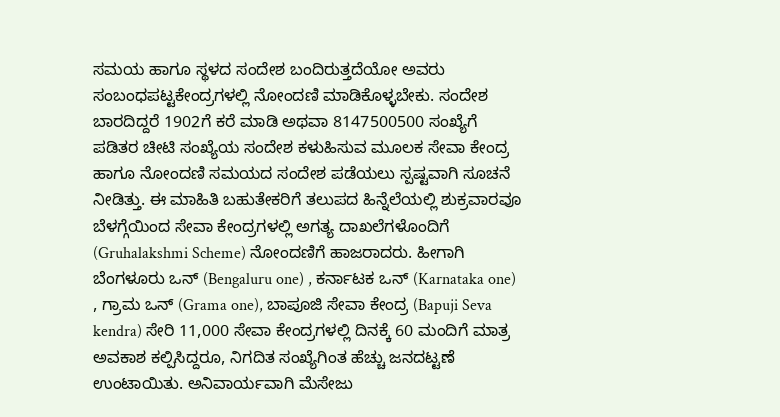ಸಮಯ ಹಾಗೂ ಸ್ಥಳದ ಸಂದೇಶ ಬಂದಿರುತ್ತದೆಯೋ ಅವರು ಸಂಬಂಧಪಟ್ಟಕೇಂದ್ರಗಳಲ್ಲಿ ನೋಂದಣಿ ಮಾಡಿಕೊಳ್ಳಬೇಕು. ಸಂದೇಶ ಬಾರದಿದ್ದರೆ 1902ಗೆ ಕರೆ ಮಾಡಿ ಅಥವಾ 8147500500 ಸಂಖ್ಯೆಗೆ ಪಡಿತರ ಚೀಟಿ ಸಂಖ್ಯೆಯ ಸಂದೇಶ ಕಳುಹಿಸುವ ಮೂಲಕ ಸೇವಾ ಕೇಂದ್ರ ಹಾಗೂ ನೋಂದಣಿ ಸಮಯದ ಸಂದೇಶ ಪಡೆಯಲು ಸ್ಪಷ್ಟವಾಗಿ ಸೂಚನೆ ನೀಡಿತ್ತು. ಈ ಮಾಹಿತಿ ಬಹುತೇಕರಿಗೆ ತಲುಪದ ಹಿನ್ನೆಲೆಯಲ್ಲಿ ಶುಕ್ರವಾರವೂ ಬೆಳಗ್ಗೆಯಿಂದ ಸೇವಾ ಕೇಂದ್ರಗಳಲ್ಲಿ ಅಗತ್ಯ ದಾಖಲೆಗಳೊಂದಿಗೆ (Gruhalakshmi Scheme) ನೋಂದಣಿಗೆ ಹಾಜರಾದರು. ಹೀಗಾಗಿ ಬೆಂಗಳೂರು ಒನ್ (Bengaluru one) , ಕರ್ನಾಟಕ ಒನ್ (Karnataka one) , ಗ್ರಾಮ ಒನ್ (Grama one), ಬಾಪೂಜಿ ಸೇವಾ ಕೇಂದ್ರ (Bapuji Seva kendra) ಸೇರಿ 11,000 ಸೇವಾ ಕೇಂದ್ರಗಳಲ್ಲಿ ದಿನಕ್ಕೆ 60 ಮಂದಿಗೆ ಮಾತ್ರ ಅವಕಾಶ ಕಲ್ಪಿಸಿದ್ದರೂ, ನಿಗದಿತ ಸಂಖ್ಯೆಗಿಂತ ಹೆಚ್ಚು ಜನದಟ್ಟಣೆ ಉಂಟಾಯಿತು. ಅನಿವಾರ್ಯವಾಗಿ ಮೆಸೇಜು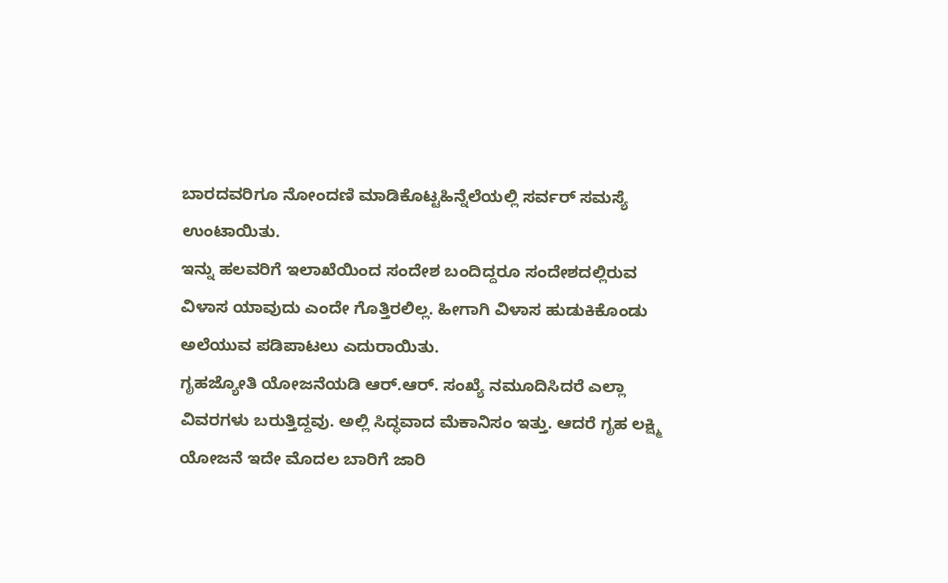ಬಾರದವರಿಗೂ ನೋಂದಣಿ ಮಾಡಿಕೊಟ್ಟಹಿನ್ನೆಲೆಯಲ್ಲಿ ಸರ್ವರ್ ಸಮಸ್ಯೆ ಉಂಟಾಯಿತು.
ಇನ್ನು ಹಲವರಿಗೆ ಇಲಾಖೆಯಿಂದ ಸಂದೇಶ ಬಂದಿದ್ದರೂ ಸಂದೇಶದಲ್ಲಿರುವ ವಿಳಾಸ ಯಾವುದು ಎಂದೇ ಗೊತ್ತಿರಲಿಲ್ಲ. ಹೀಗಾಗಿ ವಿಳಾಸ ಹುಡುಕಿಕೊಂಡು ಅಲೆಯುವ ಪಡಿಪಾಟಲು ಎದುರಾಯಿತು.
ಗೃಹಜ್ಯೋತಿ ಯೋಜನೆಯಡಿ ಆರ್.ಆರ್. ಸಂಖ್ಯೆ ನಮೂದಿಸಿದರೆ ಎಲ್ಲಾ ವಿವರಗಳು ಬರುತ್ತಿದ್ದವು. ಅಲ್ಲಿ ಸಿದ್ಧವಾದ ಮೆಕಾನಿಸಂ ಇತ್ತು. ಆದರೆ ಗೃಹ ಲಕ್ಷ್ಮಿ ಯೋಜನೆ ಇದೇ ಮೊದಲ ಬಾರಿಗೆ ಜಾರಿ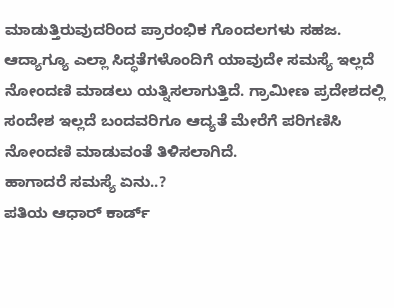ಮಾಡುತ್ತಿರುವುದರಿಂದ ಪ್ರಾರಂಭಿಕ ಗೊಂದಲಗಳು ಸಹಜ. ಆದ್ಯಾಗ್ಯೂ ಎಲ್ಲಾ ಸಿದ್ಧತೆಗಳೊಂದಿಗೆ ಯಾವುದೇ ಸಮಸ್ಯೆ ಇಲ್ಲದೆ ನೋಂದಣಿ ಮಾಡಲು ಯತ್ನಿಸಲಾಗುತ್ತಿದೆ. ಗ್ರಾಮೀಣ ಪ್ರದೇಶದಲ್ಲಿ ಸಂದೇಶ ಇಲ್ಲದೆ ಬಂದವರಿಗೂ ಆದ್ಯತೆ ಮೇರೆಗೆ ಪರಿಗಣಿಸಿ ನೋಂದಣಿ ಮಾಡುವಂತೆ ತಿಳಿಸಲಾಗಿದೆ.
ಹಾಗಾದರೆ ಸಮಸ್ಯೆ ಏನು..?
ಪತಿಯ ಆಧಾರ್ ಕಾರ್ಡ್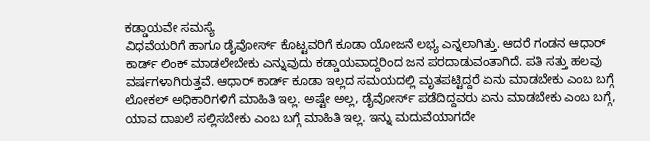ಕಡ್ಡಾಯವೇ ಸಮಸ್ಯೆ
ವಿಧವೆಯರಿಗೆ ಹಾಗೂ ಡೈವೋರ್ಸ್ ಕೊಟ್ಟವರಿಗೆ ಕೂಡಾ ಯೋಜನೆ ಲಭ್ಯ ಎನ್ನಲಾಗಿತ್ತು. ಆದರೆ ಗಂಡನ ಆಧಾರ್ ಕಾರ್ಡ್ ಲಿಂಕ್ ಮಾಡಲೇಬೇಕು ಎನ್ನುವುದು ಕಡ್ಡಾಯವಾದ್ದರಿಂದ ಜನ ಪರದಾಡುವಂತಾಗಿದೆ. ಪತಿ ಸತ್ತು ಹಲವು ವರ್ಷಗಳಾಗಿರುತ್ತವೆ. ಆಧಾರ್ ಕಾರ್ಡ್ ಕೂಡಾ ಇಲ್ಲದ ಸಮಯದಲ್ಲಿ ಮೃತಪಟ್ಟಿದ್ದರೆ ಏನು ಮಾಡಬೇಕು ಎಂಬ ಬಗ್ಗೆ ಲೋಕಲ್ ಅಧಿಕಾರಿಗಳಿಗೆ ಮಾಹಿತಿ ಇಲ್ಲ. ಅಷ್ಟೇ ಅಲ್ಲ, ಡೈವೋರ್ಸ್ ಪಡೆದಿದ್ದವರು ಏನು ಮಾಡಬೇಕು ಎಂಬ ಬಗ್ಗೆ, ಯಾವ ದಾಖಲೆ ಸಲ್ಲಿಸಬೇಕು ಎಂಬ ಬಗ್ಗೆ ಮಾಹಿತಿ ಇಲ್ಲ. ಇನ್ನು ಮದುವೆಯಾಗದೇ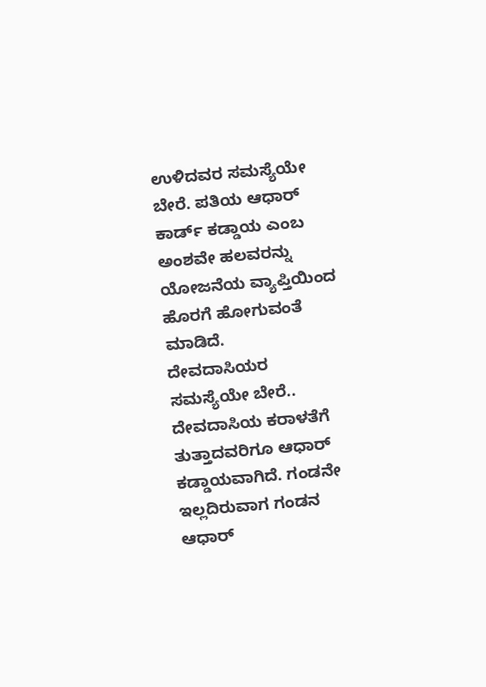ಉಳಿದವರ ಸಮಸ್ಯೆಯೇ ಬೇರೆ. ಪತಿಯ ಆಧಾರ್ ಕಾರ್ಡ್ ಕಡ್ಡಾಯ ಎಂಬ ಅಂಶವೇ ಹಲವರನ್ನು ಯೋಜನೆಯ ವ್ಯಾಪ್ತಿಯಿಂದ ಹೊರಗೆ ಹೋಗುವಂತೆ ಮಾಡಿದೆ.
ದೇವದಾಸಿಯರ ಸಮಸ್ಯೆಯೇ ಬೇರೆ..
ದೇವದಾಸಿಯ ಕರಾಳತೆಗೆ ತುತ್ತಾದವರಿಗೂ ಆಧಾರ್ ಕಡ್ಡಾಯವಾಗಿದೆ. ಗಂಡನೇ ಇಲ್ಲದಿರುವಾಗ ಗಂಡನ ಆಧಾರ್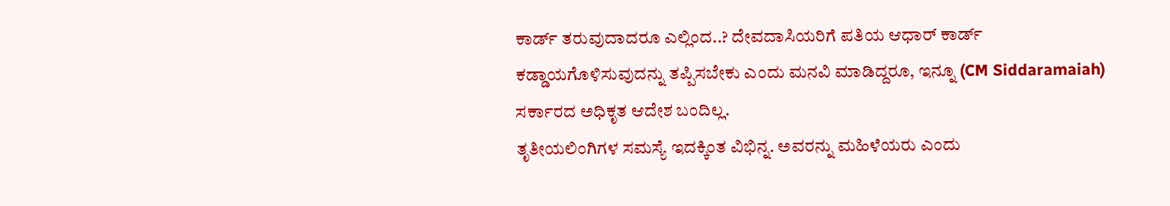ಕಾರ್ಡ್ ತರುವುದಾದರೂ ಎಲ್ಲಿಂದ..? ದೇವದಾಸಿಯರಿಗೆ ಪತಿಯ ಆಧಾರ್ ಕಾರ್ಡ್ ಕಡ್ಡಾಯಗೊಳಿಸುವುದನ್ನು ತಪ್ಪಿಸಬೇಕು ಎಂದು ಮನವಿ ಮಾಡಿದ್ದರೂ, ಇನ್ನೂ (CM Siddaramaiah) ಸರ್ಕಾರದ ಅಧಿಕೃತ ಆದೇಶ ಬಂದಿಲ್ಲ.
ತೃತೀಯಲಿಂಗಿಗಳ ಸಮಸ್ಯೆ ಇದಕ್ಕಿಂತ ವಿಭಿನ್ನ. ಅವರನ್ನು ಮಹಿಳೆಯರು ಎಂದು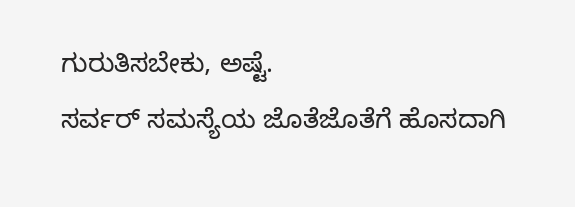ಗುರುತಿಸಬೇಕು, ಅಷ್ಟೆ.
ಸರ್ವರ್ ಸಮಸ್ಯೆಯ ಜೊತೆಜೊತೆಗೆ ಹೊಸದಾಗಿ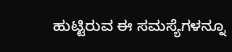ಹುಟ್ಟಿರುವ ಈ ಸಮಸ್ಯೆಗಳನ್ನೂ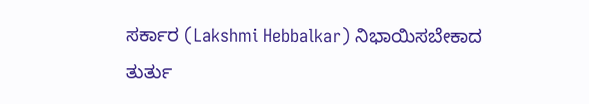ಸರ್ಕಾರ (Lakshmi Hebbalkar) ನಿಭಾಯಿಸಬೇಕಾದ ತುರ್ತು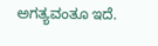ಅಗತ್ಯವಂತೂ ಇದೆ.